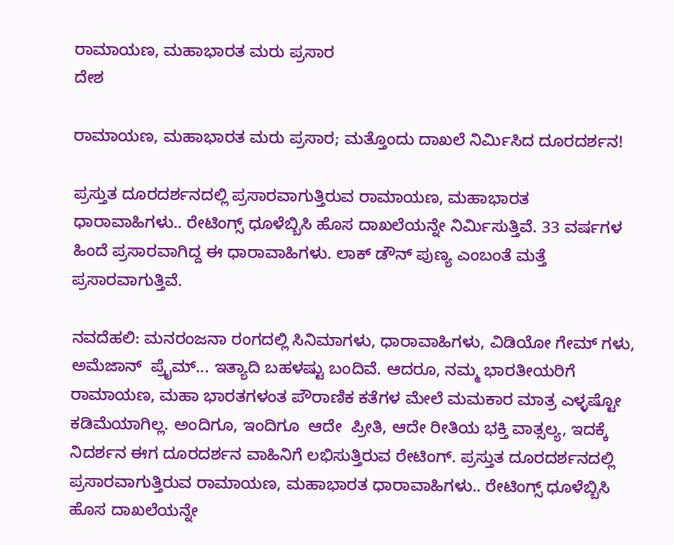ರಾಮಾಯಣ, ಮಹಾಭಾರತ ಮರು ಪ್ರಸಾರ
ದೇಶ

ರಾಮಾಯಣ, ಮಹಾಭಾರತ ಮರು ಪ್ರಸಾರ; ಮತ್ತೊಂದು ದಾಖಲೆ ನಿರ್ಮಿಸಿದ ದೂರದರ್ಶನ!

ಪ್ರಸ್ತುತ ದೂರದರ್ಶನದಲ್ಲಿ ಪ್ರಸಾರವಾಗುತ್ತಿರುವ ರಾಮಾಯಣ, ಮಹಾಭಾರತ ಧಾರಾವಾಹಿಗಳು.. ರೇಟಿಂಗ್ಸ್ ಧೂಳೆಬ್ಬಿಸಿ ಹೊಸ ದಾಖಲೆಯನ್ನೇ ನಿರ್ಮಿಸುತ್ತಿವೆ. 33 ವರ್ಷಗಳ ಹಿಂದೆ ಪ್ರಸಾರವಾಗಿದ್ದ ಈ ಧಾರಾವಾಹಿಗಳು. ಲಾಕ್ ಡೌನ್ ಪುಣ್ಯ ಎಂಬಂತೆ ಮತ್ತೆ  ಪ್ರಸಾರವಾಗುತ್ತಿವೆ.

ನವದೆಹಲಿ: ಮನರಂಜನಾ ರಂಗದಲ್ಲಿ ಸಿನಿಮಾಗಳು, ಧಾರಾವಾಹಿಗಳು, ವಿಡಿಯೋ ಗೇಮ್ ಗಳು, ಅಮೆಜಾನ್  ಪ್ರೈಮ್... ಇತ್ಯಾದಿ ಬಹಳಷ್ಟು ಬಂದಿವೆ. ಆದರೂ, ನಮ್ಮ ಭಾರತೀಯರಿಗೆ ರಾಮಾಯಣ, ಮಹಾ ಭಾರತಗಳಂತ ಪೌರಾಣಿಕ ಕತೆಗಳ ಮೇಲೆ ಮಮಕಾರ ಮಾತ್ರ ಎಳ್ಳಷ್ಟೋ ಕಡಿಮೆಯಾಗಿಲ್ಲ. ಅಂದಿಗೂ, ಇಂದಿಗೂ  ಆದೇ  ಪ್ರೀತಿ, ಆದೇ ರೀತಿಯ ಭಕ್ತಿ ವಾತ್ಸಲ್ಯ, ಇದಕ್ಕೆ ನಿದರ್ಶನ ಈಗ ದೂರದರ್ಶನ ವಾಹಿನಿಗೆ ಲಭಿಸುತ್ತಿರುವ ರೇಟಿಂಗ್. ಪ್ರಸ್ತುತ ದೂರದರ್ಶನದಲ್ಲಿ ಪ್ರಸಾರವಾಗುತ್ತಿರುವ ರಾಮಾಯಣ, ಮಹಾಭಾರತ ಧಾರಾವಾಹಿಗಳು.. ರೇಟಿಂಗ್ಸ್ ಧೂಳೆಬ್ಬಿಸಿ ಹೊಸ ದಾಖಲೆಯನ್ನೇ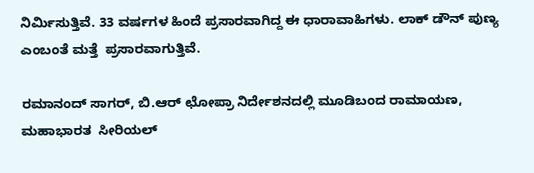ನಿರ್ಮಿಸುತ್ತಿವೆ. 33 ವರ್ಷಗಳ ಹಿಂದೆ ಪ್ರಸಾರವಾಗಿದ್ದ ಈ ಧಾರಾವಾಹಿಗಳು. ಲಾಕ್ ಡೌನ್ ಪುಣ್ಯ ಎಂಬಂತೆ ಮತ್ತೆ  ಪ್ರಸಾರವಾಗುತ್ತಿವೆ.

ರಮಾನಂದ್ ಸಾಗರ್, ಬಿ.ಆರ್ ಛೋಪ್ರಾ ನಿರ್ದೇಶನದಲ್ಲಿ ಮೂಡಿಬಂದ ರಾಮಾಯಣ, ಮಹಾಭಾರತ  ಸೀರಿಯಲ್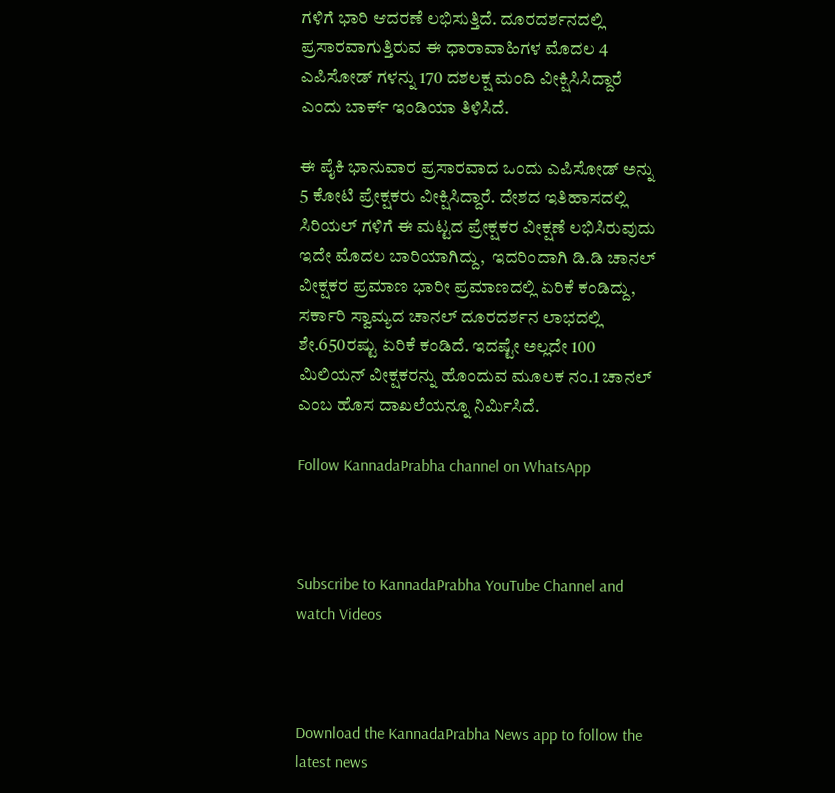ಗಳಿಗೆ ಭಾರಿ ಆದರಣೆ ಲಭಿಸುತ್ತಿದೆ. ದೂರದರ್ಶನದಲ್ಲಿ ಪ್ರಸಾರವಾಗುತ್ತಿರುವ ಈ ಧಾರಾವಾಹಿಗಳ ಮೊದಲ 4 ಎಪಿಸೋಡ್ ಗಳನ್ನು 170 ದಶಲಕ್ಷ ಮಂದಿ ವೀಕ್ಷಿಸಿಸಿದ್ದಾರೆ ಎಂದು ಬಾರ್ಕ್ ಇಂಡಿಯಾ ತಿಳಿಸಿದೆ.

ಈ ಪೈಕಿ ಭಾನುವಾರ ಪ್ರಸಾರವಾದ ಒಂದು ಎಪಿಸೋಡ್ ಅನ್ನು 5 ಕೋಟಿ ಪ್ರೇಕ್ಷಕರು ವೀಕ್ಷಿಸಿದ್ದಾರೆ. ದೇಶದ ಇತಿಹಾಸದಲ್ಲಿ ಸಿರಿಯಲ್ ಗಳಿಗೆ ಈ ಮಟ್ಟದ ಪ್ರೇಕ್ಷಕರ ವೀಕ್ಷಣೆ ಲಭಿಸಿರುವುದು ಇದೇ ಮೊದಲ ಬಾರಿಯಾಗಿದ್ದು,  ಇದರಿಂದಾಗಿ ಡಿ.ಡಿ ಚಾನಲ್ ವೀಕ್ಷಕರ ಪ್ರಮಾಣ ಭಾರೀ ಪ್ರಮಾಣದಲ್ಲಿ ಏರಿಕೆ ಕಂಡಿದ್ದು, ಸರ್ಕಾರಿ ಸ್ವಾಮ್ಯದ ಚಾನಲ್ ದೂರದರ್ಶನ ಲಾಭದಲ್ಲಿ ಶೇ.650ರಷ್ಟು ಏರಿಕೆ ಕಂಡಿದೆ. ಇದಷ್ಟೇ ಅಲ್ಲದೇ 100 ಮಿಲಿಯನ್ ವೀಕ್ಷಕರನ್ನು ಹೊಂದುವ ಮೂಲಕ ನಂ.1 ಚಾನಲ್ ಎಂಬ ಹೊಸ ದಾಖಲೆಯನ್ನೂ ನಿರ್ಮಿಸಿದೆ.

Follow KannadaPrabha channel on WhatsApp



Subscribe to KannadaPrabha YouTube Channel and watch Videos



Download the KannadaPrabha News app to follow the latest news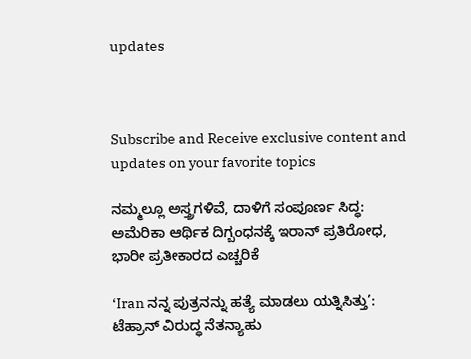updates



Subscribe and Receive exclusive content and updates on your favorite topics

ನಮ್ಮಲ್ಲೂ ಅಸ್ತ್ರಗಳಿವೆ, ದಾಳಿಗೆ ಸಂಪೂರ್ಣ ಸಿದ್ಧ: ಅಮೆರಿಕಾ ಆರ್ಥಿಕ ದಿಗ್ಬಂಧನಕ್ಕೆ ಇರಾನ್‌ ಪ್ರತಿರೋಧ, ಭಾರೀ ಪ್ರತೀಕಾರದ ಎಚ್ಚರಿಕೆ

‘Iran ನನ್ನ ಪುತ್ರನನ್ನು ಹತ್ಯೆ ಮಾಡಲು ಯತ್ನಿಸಿತ್ತು’: ಟೆಹ್ರಾನ್‌ ವಿರುದ್ಧ ನೆತನ್ಯಾಹು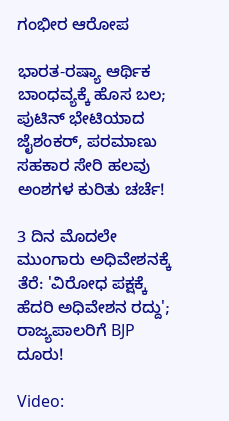ಗಂಭೀರ ಆರೋಪ

ಭಾರತ-ರಷ್ಯಾ ಆರ್ಥಿಕ ಬಾಂಧವ್ಯಕ್ಕೆ ಹೊಸ ಬಲ; ಪುಟಿನ್ ಭೇಟಿಯಾದ ಜೈಶಂಕರ್, ಪರಮಾಣು ಸಹಕಾರ ಸೇರಿ ಹಲವು ಅಂಶಗಳ ಕುರಿತು ಚರ್ಚೆ!

3 ದಿನ ಮೊದಲೇ ಮುಂಗಾರು ಅಧಿವೇಶನಕ್ಕೆ ತೆರೆ: 'ವಿರೋಧ ಪಕ್ಷಕ್ಕೆ ಹೆದರಿ ಅಧಿವೇಶನ ರದ್ದು'; ರಾಜ್ಯಪಾಲರಿಗೆ BJP ದೂರು!

Video: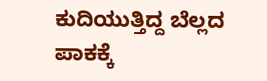ಕುದಿಯುತ್ತಿದ್ದ ಬೆಲ್ಲದ ಪಾಕಕ್ಕೆ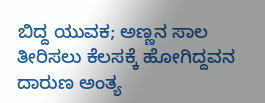ಬಿದ್ದ ಯುವಕ; ಅಣ್ಣನ ಸಾಲ ತೀರಿಸಲು ಕೆಲಸಕ್ಕೆ ಹೋಗಿದ್ದವನ ದಾರುಣ ಅಂತ್ಯ